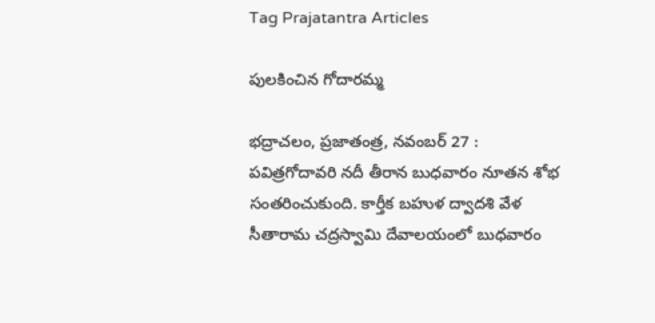Tag Prajatantra Articles

పులకించిన గోదారమ్మ

భద్రాచలం, ప్రజాతంత్ర, నవంబర్‌ 27 :  పవిత్రగోదావరి నదీ తీరాన బుధవారం నూతన శోభ సంతరించుకుంది. కార్తీక బహుళ ద్వాదశి వేళ సీతారామ చద్రస్వామి దేవాలయంలో బుధవారం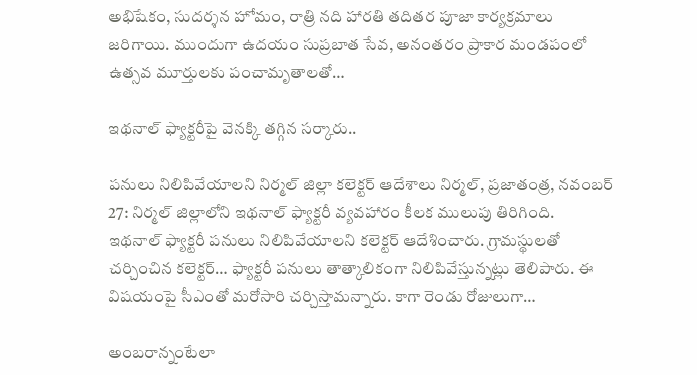అభిషేకం, సుదర్శన హోమం, రాత్రి నది హారతి తదితర పూజా కార్యక్రమాలు జరిగాయి. ముందుగా ఉదయం సుప్రబాత సేవ, అనంతరం ప్రాకార మండపంలో ఉత్సవ మూర్తులకు పంచామృతాలతో…

ఇథనాల్‌ ‌ఫ్యాక్టరీపై వెనక్కి తగ్గిన సర్కారు..

పనులు నిలిపివేయాలని నిర్మల్‌ ‌జిల్లా కలెక్టర్‌ ఆదేశాలు నిర్మల్‌, ప్రజాతంత్ర, నవంబర్‌ 27: నిర్మల్‌ ‌జిల్లాలోని ఇథనాల్‌ ‌ఫ్యాక్టరీ వ్యవహారం కీలక ములుపు తిరిగింది. ఇథనాల్‌ ‌ఫ్యాక్టరీ పనులు నిలిపివేయాలని కలెక్టర్‌ ఆదేశించారు. గ్రామస్థులతో చర్చించిన కలెక్టర్‌… ఫ్యాక్టరీ పనులు తాత్కాలికంగా నిలిపివేస్తున్నట్లు తెలిపారు. ఈ విషయంపై సీఎంతో మరోసారి చర్చిస్తామన్నారు. కాగా రెండు రోజులుగా…

అం‌బరాన్నంటేలా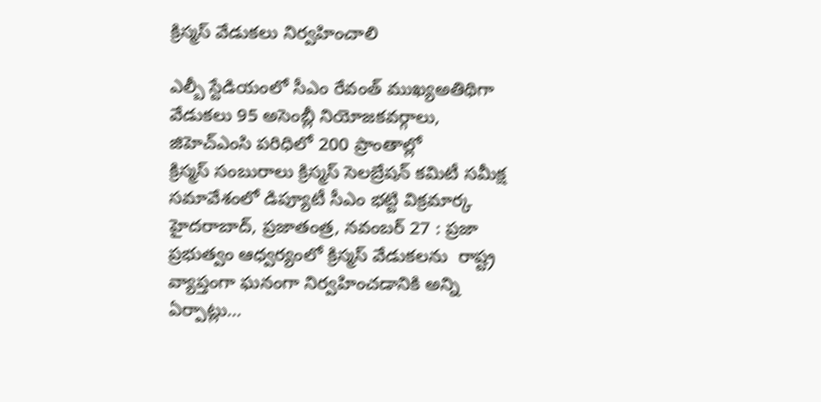క్రిస్మస్‌ ‌వేడుకలు నిర్వహించాలి

ఎల్బీ స్టేడియంలో సీఎం రేవంత్‌ ‌ముఖ్యఅతిథిగా వేడుకలు 95 అసెంబ్లీ నియోజకవర్గాలు, జిహెచ్‌ఎం‌సి పరిధిలో 200 ప్రాంతాల్లో క్రిస్మస్‌ ‌సంబురాలు క్రిస్మస్‌ ‌సెలబ్రేషన్‌ ‌కమిటీ సమీక్ష సమావేశంలో డిప్యూటీ సీఎం భట్టి విక్రమార్క హైదరాబాద్‌, ప్రజాతంత్ర, నవంబర్‌ 27 : ప్రజా ప్రభుత్వం ఆధ్వర్యంలో క్రిస్మస్‌ ‌వేడుకలను  రాష్ట్ర వ్యాప్తంగా ఘనంగా నిర్వహించడానికి అన్ని ఏర్పాట్లు…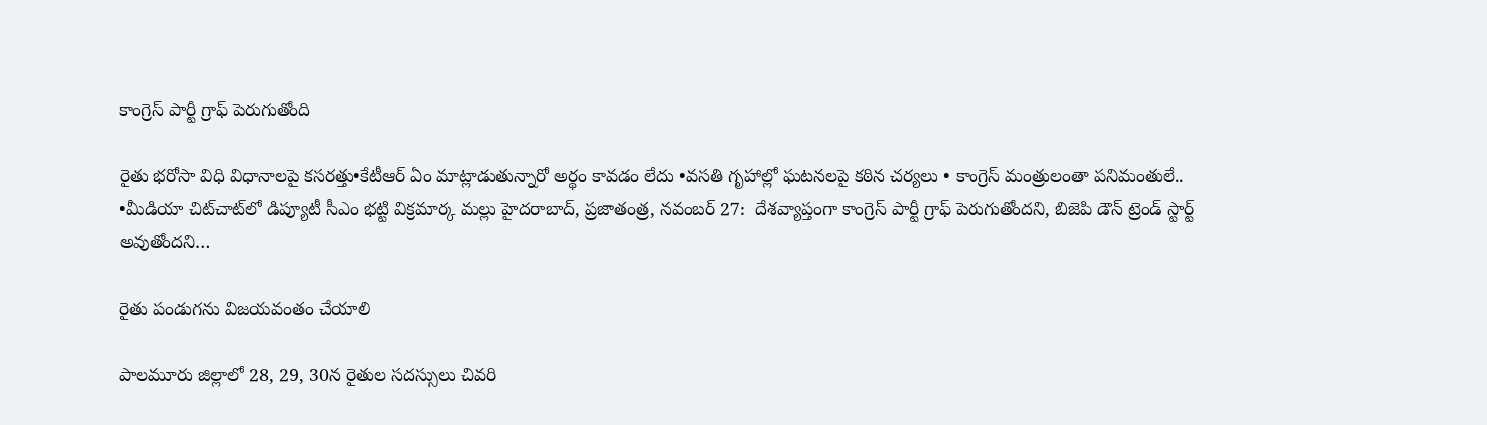కాంగ్రెస్‌ ‌పార్టీ గ్రాఫ్‌ ‌పెరుగుతోంది

రైతు భరోసా విధి విధానాలపై కసరత్తు•కేటీఆర్‌ ఏం ‌మాట్లాడుతున్నారో అర్థం కావడం లేదు •వసతి గృహాల్లో ఘటనలపై కఠిన చర్యలు • కాంగ్రెస్‌ ‌మంత్రులంతా పనిమంతులే.. •మీడియా చిట్‌చాట్‌లో డిప్యూటీ సీఎం భట్టి విక్రమార్క మల్లు హైదరాబాద్‌, ప్రజాతంత్ర, నవంబర్‌ 27:  దేశవ్యాప్తంగా కాంగ్రెస్‌ ‌పార్టీ గ్రాఫ్‌ ‌పెరుగుతోందని, బిజెపి డౌన్‌ ‌ట్రెండ్‌ ‌స్టార్ట్ అవుతోందని…

రైతు పండుగను విజయవంతం చేయాలి

పాలమూరు జిల్లాలో 28, 29, 30న రైతుల సదస్సులు చివరి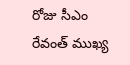రోజు సీఎం రేవంత్‌ ‌ముఖ్య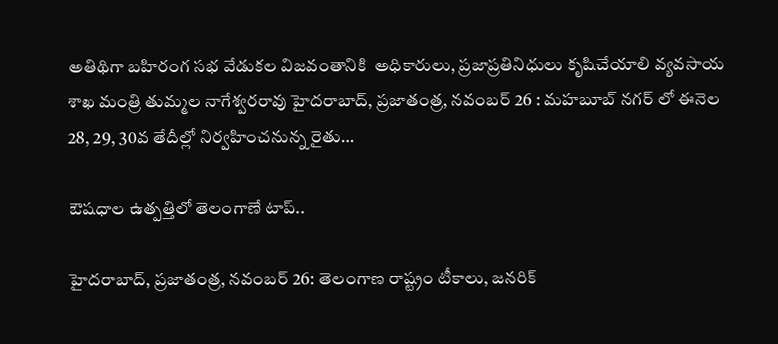అతిథిగా బహిరంగ సభ వేడుకల విజవంతానికి  అధికారులు, ప్రజాప్రతినిధులు కృషిచేయాలి వ్యవసాయ శాఖ మంత్రి తుమ్మల నాగేశ్వరరావు హైదరాబాద్‌, ప్రజాతంత్ర, నవంబర్‌ 26 : మహబూబ్‌ ‌నగర్‌ ‌లో ఈనెల 28, 29, 30వ తేదీల్లో నిర్వహించనున్న రైతు…

ఔషధాల ఉత్పత్తిలో తెలంగాణే టాప్‌..

హైదరాబాద్‌, ప్రజాతంత్ర, నవంబర్‌ 26: తెలంగాణ రాష్ట్రం టీకాలు, జనరిక్‌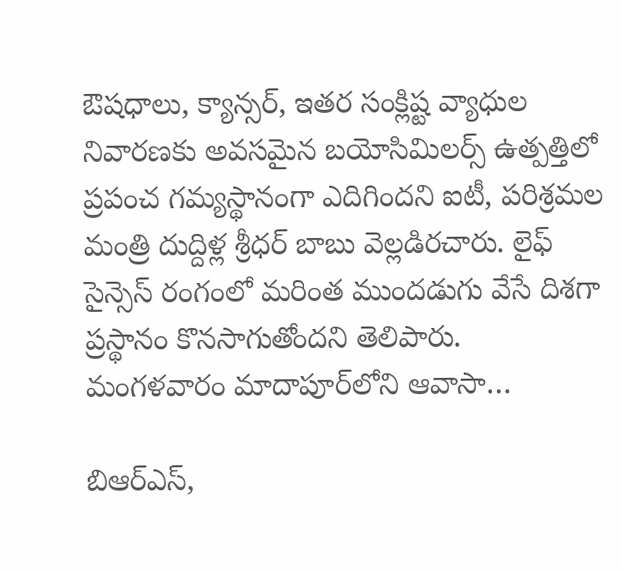ఔషధాలు, క్యాన్సర్‌, ఇతర సంక్లిష్ట వ్యాధుల నివారణకు అవసమైన బయోసిమిలర్స్‌ ఉత్పత్తిలో ప్రపంచ గమ్యస్థానంగా ఎదిగిందని ఐటీ, పరిశ్రమల మంత్రి దుద్దిళ్ల శ్రీధర్‌ బాబు వెల్లడిరచారు. లైఫ్‌ సైన్సెస్‌ రంగంలో మరింత ముందడుగు వేసే దిశగా ప్రస్థానం కొనసాగుతోందని తెలిపారు. మంగళవారం మాదాపూర్‌లోని ఆవాసా…

బిఆర్‌ఎస్‌,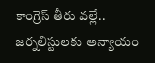కాంగ్రెస్‌ తీరు వల్లే.. జర్నలిస్టులకు అన్యాయం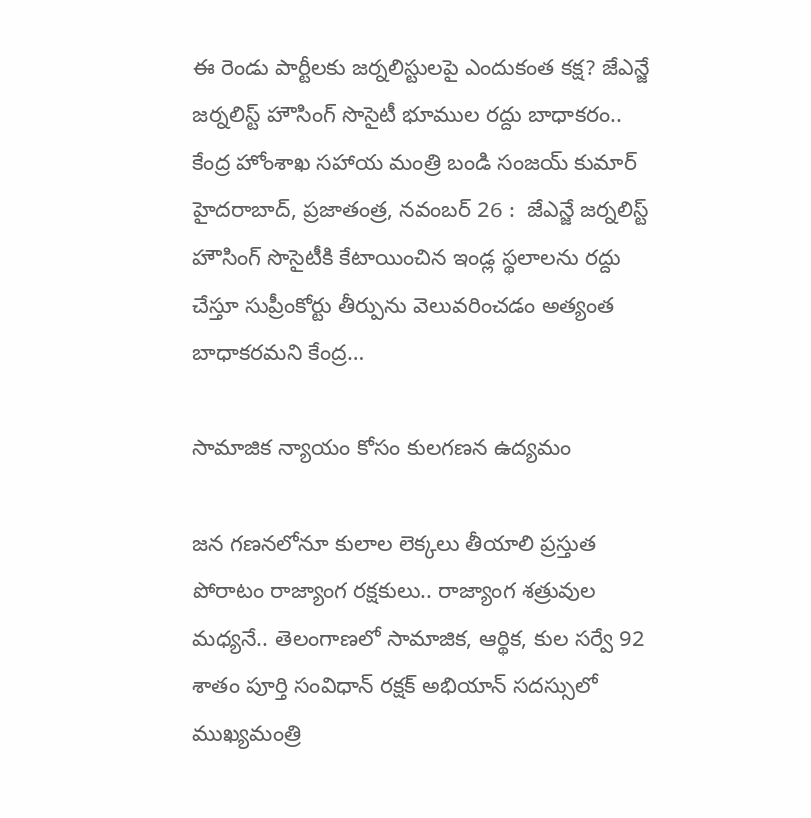ఈ రెండు పార్టీలకు జర్నలిస్టులపై ఎందుకంత కక్ష? జేఎన్జే జర్నలిస్ట్‌ హౌసింగ్‌ సొసైటీ భూముల రద్దు బాధాకరం.. కేంద్ర హోంశాఖ సహాయ మంత్రి బండి సంజయ్‌ కుమార్‌ హైదరాబాద్‌, ప్రజాతంత్ర, నవంబర్‌ 26 :  జేఎన్జే జర్నలిస్ట్‌ హౌసింగ్‌ సొసైటీకి కేటాయించిన ఇండ్ల స్థలాలను రద్దు చేస్తూ సుప్రీంకోర్టు తీర్పును వెలువరించడం అత్యంత బాధాకరమని కేంద్ర…

సామాజిక న్యాయం కోసం కులగణన ఉద్యమం

జన గణనలోనూ కులాల లెక్కలు తీయాలి ప్రస్తుత పోరాటం రాజ్యాంగ రక్షకులు.. రాజ్యాంగ శత్రువుల మధ్యనే.. తెలంగాణలో సామాజిక, ఆర్థిక, కుల సర్వే 92 శాతం పూర్తి సంవిధాన్‌ ‌రక్షక్‌ అభియాన్‌ ‌సదస్సులో ముఖ్యమంత్రి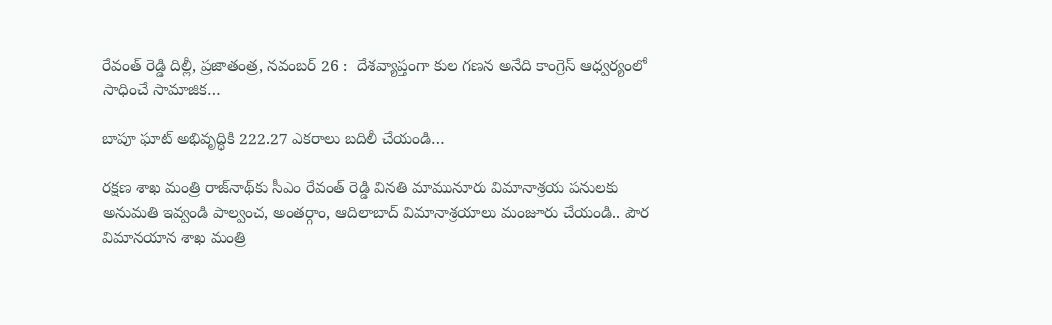రేవంత్‌ ‌రెడ్డి దిల్లీ, ప్రజాతంత్ర, నవంబర్‌ 26 :  దేశవ్యాప్తంగా కుల గణన అనేది కాంగ్రెస్‌ ఆధ్వర్యంలో సాధించే సామాజిక…

బాపూ ఘాట్‌ అభివృద్ధికి 222.27 ఎకరాలు బదిలీ చేయండి…

రక్షణ శాఖ మంత్రి రాజ్‌నాథ్‌కు సీఎం రేవంత్‌ ‌రెడ్డి వినతి మామునూరు విమానాశ్రయ పనులకు అనుమతి ఇవ్వండి పాల్వంచ, అంతర్గాం, ఆదిలాబాద్‌ ‌విమానాశ్రయాలు మంజూరు చేయండి.. పౌర విమానయాన శాఖ మంత్రి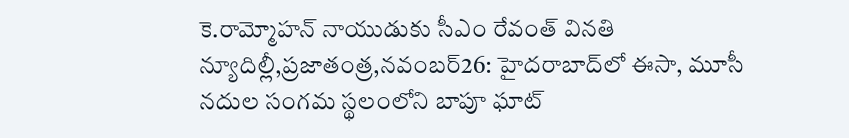కె.రామ్మోహన్‌ ‌నాయుడుకు సీఎం రేవంత్‌ ‌వినతి న్యూదిల్లీ,ప్రజాతంత్ర,నవంబర్‌26: హైదరాబాద్‌లో ఈసా, మూసీ నదుల సంగమ స్థలంలోని బాపూ ఘాట్‌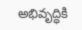అభివృద్ధికి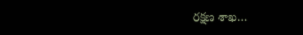రక్షణ శాఖ…